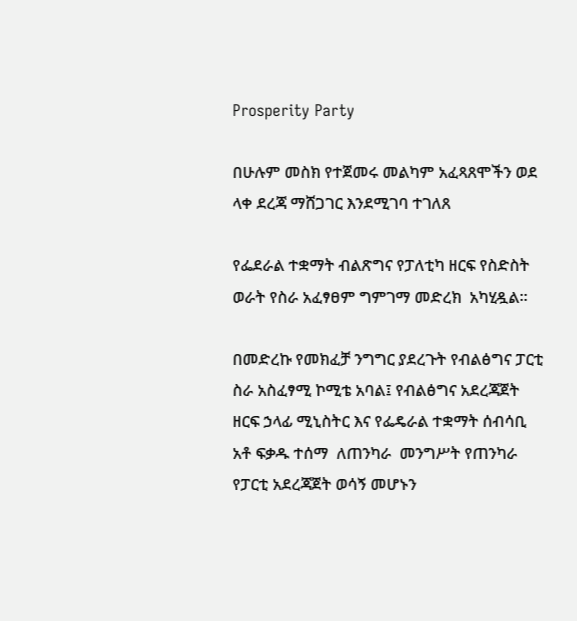Prosperity Party

በሁሉም መስክ የተጀመሩ መልካም አፈጻጸሞችን ወደ ላቀ ደረጃ ማሸጋገር እንደሚገባ ተገለጸ

የፌደራል ተቋማት ብልጽግና የፓለቲካ ዘርፍ የስድስት ወራት የስራ አፈፃፀም ግምገማ መድረክ  አካሂዷል።

በመድረኩ የመክፈቻ ንግግር ያደረጉት የብልፅግና ፓርቲ ስራ አስፈፃሚ ኮሚቴ አባል፤ የብልፅግና አደረጃጀት ዘርፍ ኃላፊ ሚኒስትር እና የፌዴራል ተቋማት ሰብሳቢ  አቶ ፍቃዱ ተሰማ  ለጠንካራ  መንግሥት የጠንካራ የፓርቲ አደረጃጀት ወሳኝ መሆኑን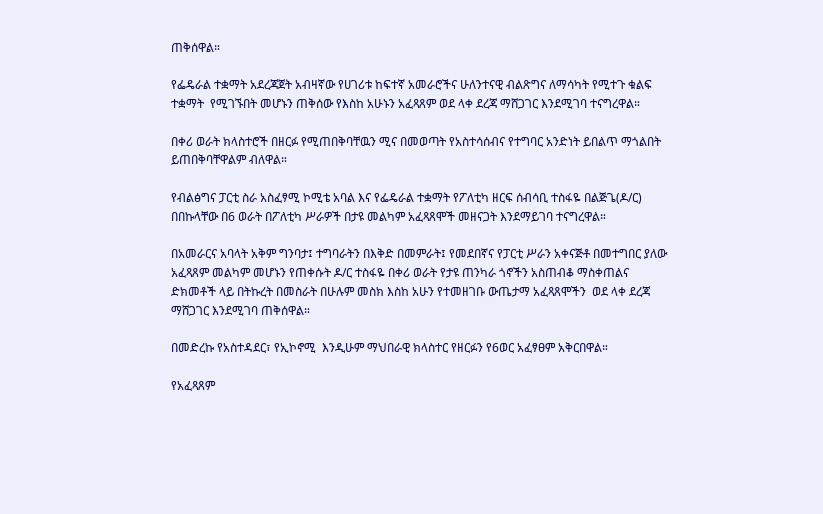ጠቅሰዋል።

የፌዴራል ተቋማት አደረጃጀት አብዛኛው የሀገሪቱ ከፍተኛ አመራሮችና ሁለንተናዊ ብልጽግና ለማሳካት የሚተጉ ቁልፍ ተቋማት  የሚገኙበት መሆኑን ጠቅሰው የእስከ አሁኑን አፈጻጸም ወደ ላቀ ደረጃ ማሸጋገር እንደሚገባ ተናግረዋል።

በቀሪ ወራት ክላስተሮች በዘርፉ የሚጠበቅባቸዉን ሚና በመወጣት የአስተሳሰብና የተግባር አንድነት ይበልጥ ማጎልበት ይጠበቅባቸዋልም ብለዋል።

የብልፅግና ፓርቲ ስራ አስፈፃሚ ኮሚቴ አባል እና የፌዴራል ተቋማት የፖለቲካ ዘርፍ ሰብሳቢ ተስፋዬ በልጅጌ(ዶ/ር)  በበኩላቸው በ6 ወራት በፖለቲካ ሥራዎች በታዩ መልካም አፈጻጸሞች መዘናጋት እንደማይገባ ተናግረዋል።

በአመራርና አባላት አቅም ግንባታ፤ ተግባራትን በእቅድ በመምራት፤ የመደበኛና የፓርቲ ሥራን አቀናጅቶ በመተግበር ያለው አፈጻጸም መልካም መሆኑን የጠቀሱት ዶ/ር ተስፋዬ በቀሪ ወራት የታዩ ጠንካራ ጎኖችን አስጠብቆ ማስቀጠልና ድክመቶች ላይ በትኩረት በመስራት በሁሉም መስክ እስከ አሁን የተመዘገቡ ውጤታማ አፈጻጸሞችን  ወደ ላቀ ደረጃ ማሸጋገር እንደሚገባ ጠቅሰዋል።

በመድረኩ የአስተዳደር፣ የኢኮኖሚ  እንዲሁም ማህበራዊ ክላስተር የዘርፉን የ6ወር አፈፃፀም አቅርበዋል።

የአፈጻጸም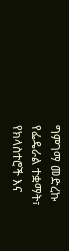ግምገማ መድረኩ የፌዴራል ተቋማት፣ የክላስተሮች እና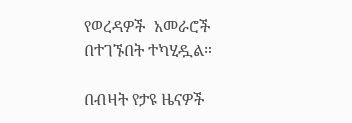የወረዳዎች  አመራሮች በተገኙበት ተካሂዷል።

በብዛት የታዩ ዜናዎች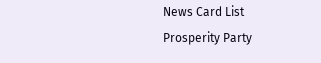News Card List
Prosperity Party